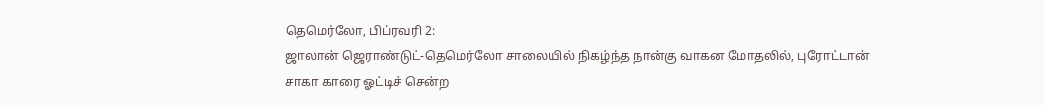தெமெர்லோ, பிப்ரவரி 2:
ஜாலான் ஜெராண்டுட்-தெமெர்லோ சாலையில் நிகழ்ந்த நான்கு வாகன மோதலில், புரோட்டான் சாகா காரை ஓட்டிச் சென்ற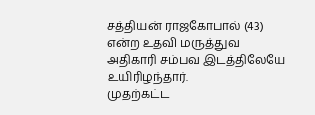சத்தியன் ராஜகோபால் (43) என்ற உதவி மருத்துவ அதிகாரி சம்பவ இடத்திலேயே உயிரிழந்தார்.
முதற்கட்ட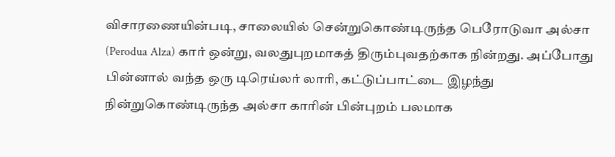விசாரணையின்படி, சாலையில் சென்றுகொண்டிருந்த பெரோடுவா அல்சா (Perodua Alza) கார் ஒன்று, வலதுபுறமாகத் திரும்புவதற்காக நின்றது. அப்போது பின்னால் வந்த ஒரு டிரெய்லர் லாரி, கட்டுப்பாட்டை இழந்து நின்றுகொண்டிருந்த அல்சா காரின் பின்புறம் பலமாக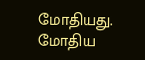மோதியது.
மோதிய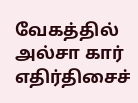வேகத்தில் அல்சா கார் எதிர்திசைச்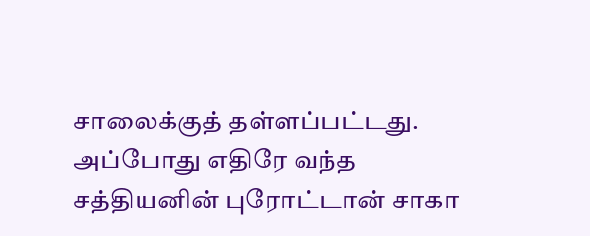சாலைக்குத் தள்ளப்பட்டது. அப்போது எதிரே வந்த சத்தியனின் புரோட்டான் சாகா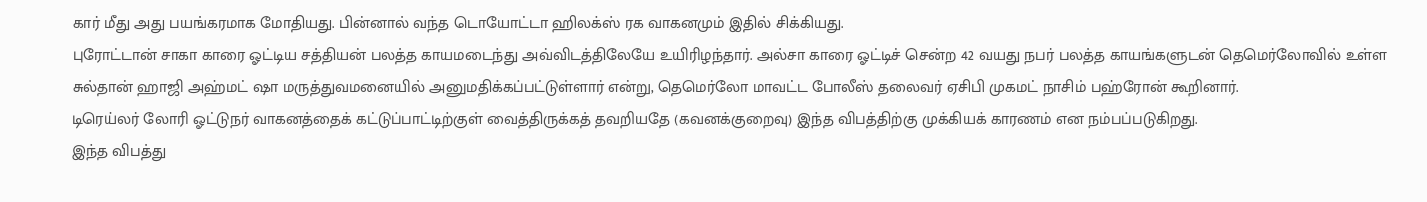கார் மீது அது பயங்கரமாக மோதியது. பின்னால் வந்த டொயோட்டா ஹிலக்ஸ் ரக வாகனமும் இதில் சிக்கியது.
புரோட்டான் சாகா காரை ஓட்டிய சத்தியன் பலத்த காயமடைந்து அவ்விடத்திலேயே உயிரிழந்தார். அல்சா காரை ஓட்டிச் சென்ற 42 வயது நபர் பலத்த காயங்களுடன் தெமெர்லோவில் உள்ள சுல்தான் ஹாஜி அஹ்மட் ஷா மருத்துவமனையில் அனுமதிக்கப்பட்டுள்ளார் என்று, தெமெர்லோ மாவட்ட போலீஸ் தலைவர் ஏசிபி முகமட் நாசிம் பஹ்ரோன் கூறினார்.
டிரெய்லர் லோரி ஓட்டுநர் வாகனத்தைக் கட்டுப்பாட்டிற்குள் வைத்திருக்கத் தவறியதே (கவனக்குறைவு) இந்த விபத்திற்கு முக்கியக் காரணம் என நம்பப்படுகிறது.
இந்த விபத்து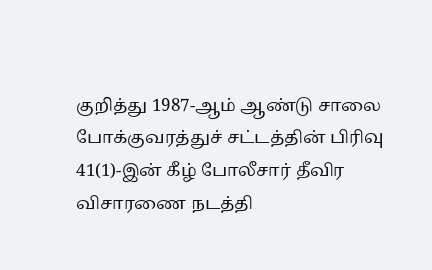குறித்து 1987-ஆம் ஆண்டு சாலை போக்குவரத்துச் சட்டத்தின் பிரிவு 41(1)-இன் கீழ் போலீசார் தீவிர விசாரணை நடத்தி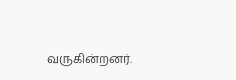வருகின்றனர்.